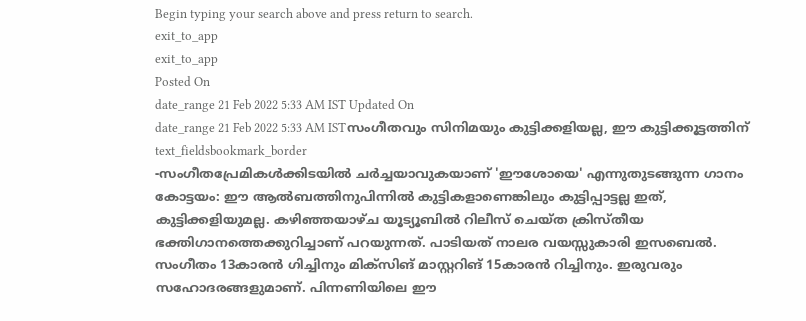Begin typing your search above and press return to search.
exit_to_app
exit_to_app
Posted On
date_range 21 Feb 2022 5:33 AM IST Updated On
date_range 21 Feb 2022 5:33 AM ISTസംഗീതവും സിനിമയും കുട്ടിക്കളിയല്ല, ഈ കുട്ടിക്കൂട്ടത്തിന്
text_fieldsbookmark_border
-സംഗീതപ്രേമികൾക്കിടയിൽ ചർച്ചയാവുകയാണ് 'ഈശോയെ' എന്നുതുടങ്ങുന്ന ഗാനം കോട്ടയം: ഈ ആൽബത്തിനുപിന്നിൽ കുട്ടികളാണെങ്കിലും കുട്ടിപ്പാട്ടല്ല ഇത്, കുട്ടിക്കളിയുമല്ല. കഴിഞ്ഞയാഴ്ച യൂട്യൂബിൽ റിലീസ് ചെയ്ത ക്രിസ്തീയ ഭക്തിഗാനത്തെക്കുറിച്ചാണ് പറയുന്നത്. പാടിയത് നാലര വയസ്സുകാരി ഇസബെൽ. സംഗീതം 13കാരൻ ഗിച്ചിനും മിക്സിങ് മാസ്റ്ററിങ് 15കാരൻ റിച്ചിനും. ഇരുവരും സഹോദരങ്ങളുമാണ്. പിന്നണിയിലെ ഈ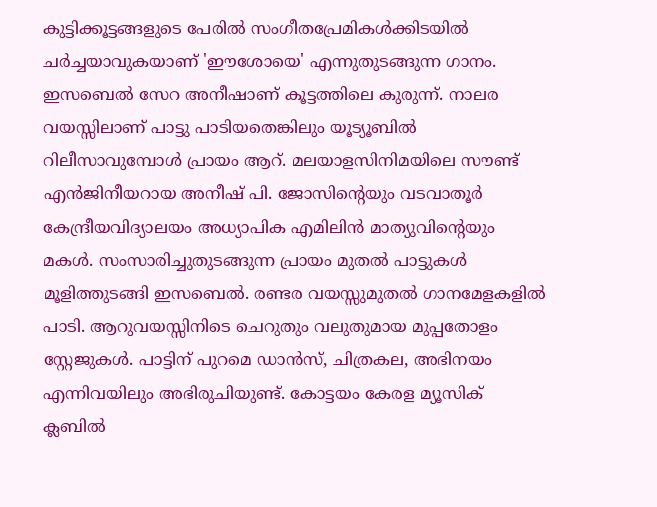കുട്ടിക്കൂട്ടങ്ങളുടെ പേരിൽ സംഗീതപ്രേമികൾക്കിടയിൽ ചർച്ചയാവുകയാണ് 'ഈശോയെ' എന്നുതുടങ്ങുന്ന ഗാനം. ഇസബെൽ സേറ അനീഷാണ് കൂട്ടത്തിലെ കുരുന്ന്. നാലര വയസ്സിലാണ് പാട്ടു പാടിയതെങ്കിലും യൂട്യൂബിൽ റിലീസാവുമ്പോൾ പ്രായം ആറ്. മലയാളസിനിമയിലെ സൗണ്ട് എൻജിനീയറായ അനീഷ് പി. ജോസിന്റെയും വടവാതൂർ കേന്ദ്രീയവിദ്യാലയം അധ്യാപിക എമിലിൻ മാത്യുവിന്റെയും മകൾ. സംസാരിച്ചുതുടങ്ങുന്ന പ്രായം മുതൽ പാട്ടുകൾ മൂളിത്തുടങ്ങി ഇസബെൽ. രണ്ടര വയസ്സുമുതൽ ഗാനമേളകളിൽ പാടി. ആറുവയസ്സിനിടെ ചെറുതും വലുതുമായ മുപ്പതോളം സ്റ്റേജുകൾ. പാട്ടിന് പുറമെ ഡാൻസ്, ചിത്രകല, അഭിനയം എന്നിവയിലും അഭിരുചിയുണ്ട്. കോട്ടയം കേരള മ്യൂസിക് ക്ലബിൽ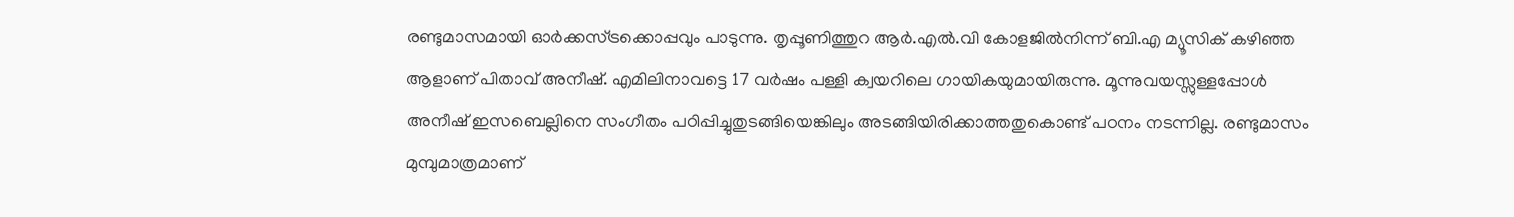രണ്ടുമാസമായി ഓർക്കസ്ട്രക്കൊപ്പവും പാടുന്നു. തൃപ്പൂണിത്തുറ ആർ.എൽ.വി കോളജിൽനിന്ന് ബി.എ മ്യൂസിക് കഴിഞ്ഞ ആളാണ് പിതാവ് അനീഷ്. എമിലിനാവട്ടെ 17 വർഷം പള്ളി ക്വയറിലെ ഗായികയുമായിരുന്നു. മൂന്നുവയസ്സുള്ളപ്പോൾ അനീഷ് ഇസബെല്ലിനെ സംഗീതം പഠിപ്പിച്ചുതുടങ്ങിയെങ്കിലും അടങ്ങിയിരിക്കാത്തതുകൊണ്ട് പഠനം നടന്നില്ല. രണ്ടുമാസം മുമ്പുമാത്രമാണ്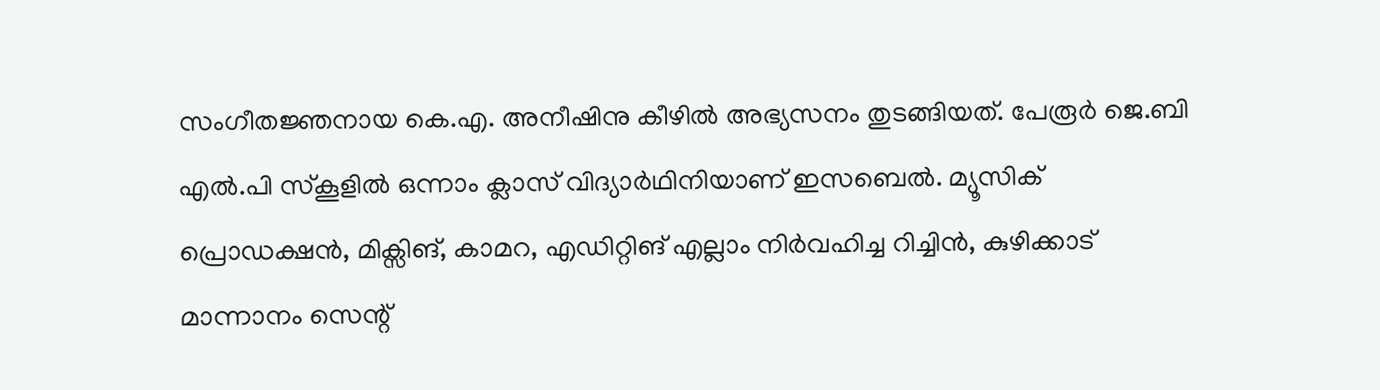സംഗീതജ്ഞനായ കെ.എ. അനീഷിനു കീഴിൽ അഭ്യസനം തുടങ്ങിയത്. പേരൂർ ജെ.ബി എൽ.പി സ്കൂളിൽ ഒന്നാം ക്ലാസ് വിദ്യാർഥിനിയാണ് ഇസബെൽ. മ്യൂസിക് പ്രൊഡക്ഷൻ, മിക്സിങ്, കാമറ, എഡിറ്റിങ് എല്ലാം നിർവഹിച്ച റിച്ചിൻ, കുഴിക്കാട് മാന്നാനം സെന്റ്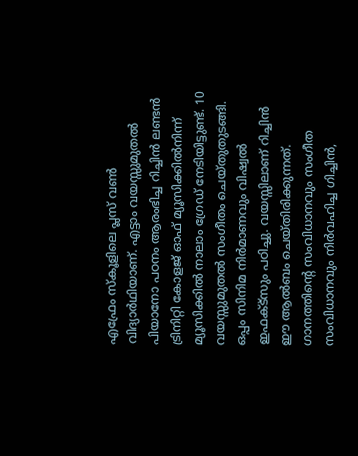എഫ്രേം സ്കൂളിലെ പ്ലസ് വൺ വിദ്യാർഥിയാണ്. എട്ടാം വയസ്സുമുതൽ പിയാനോ പഠനം ആരംഭിച്ച റിച്ചിൻ ലണ്ടൻ ട്രിനിറ്റി കോളജ് ഓഫ് മ്യൂസിക്കിൽനിന്ന് മ്യൂസിക്കിൽ നാലാം ഗ്രേഡ് നേടിയിട്ടുണ്ട്. 10 വയസ്സുമുതൽ സംഗീതം ചെയ്തുതുടങ്ങി. ഒപ്പം സിനിമ നിർമാണവും വിഷ്വൽ ഇഫക്ട്സും പഠിച്ചു. വയസ്സിലാണ് റിച്ചിൻ ഈ ആൽബം ചെയ്തിരിക്കുന്നത്. ഗാനത്തിന്റെ സംവിധാനവും സംഗീത സംവിധാനവും നിർവഹിച്ച ഗിച്ചിൻ,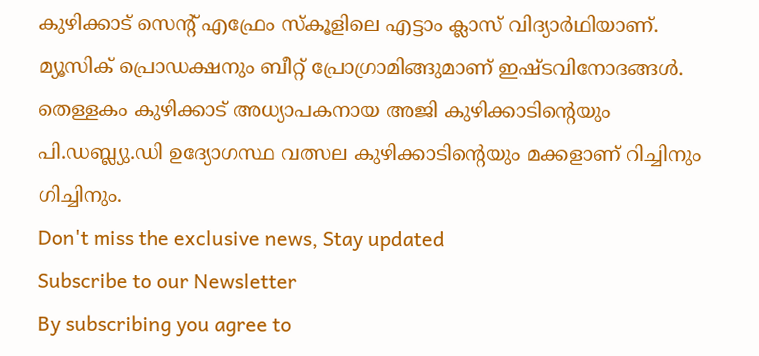കുഴിക്കാട് സെന്റ് എഫ്രേം സ്കൂളിലെ എട്ടാം ക്ലാസ് വിദ്യാർഥിയാണ്. മ്യൂസിക് പ്രൊഡക്ഷനും ബീറ്റ് പ്രോഗ്രാമിങ്ങുമാണ് ഇഷ്ടവിനോദങ്ങൾ. തെള്ളകം കുഴിക്കാട് അധ്യാപകനായ അജി കുഴിക്കാടിന്റെയും പി.ഡബ്ല്യു.ഡി ഉദ്യോഗസ്ഥ വത്സല കുഴിക്കാടിന്റെയും മക്കളാണ് റിച്ചിനും ഗിച്ചിനും.
Don't miss the exclusive news, Stay updated
Subscribe to our Newsletter
By subscribing you agree to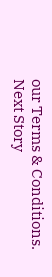our Terms & Conditions.
Next Story